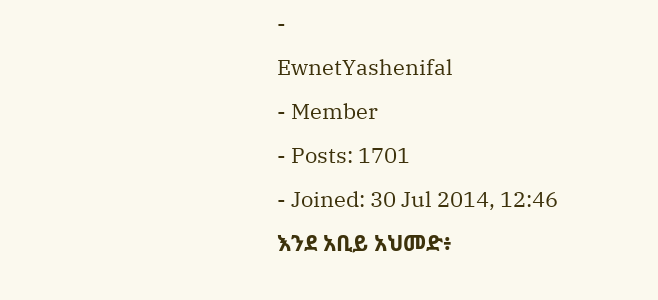-
EwnetYashenifal
- Member
- Posts: 1701
- Joined: 30 Jul 2014, 12:46
እንደ አቢይ አህመድ፥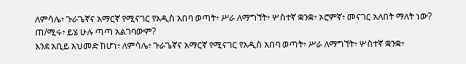ለምሳሌ፥ ጉራጌኛና አማርኛ የሚናገር የአዲስ አበባ ወጣት፥ ሥራ ለማግኘት፥ ሦስተኛ ቋንቋ፥ ኦሮምኛ፥ መናገር አለበት ማለት ነው? ጠ/ሚሩ፥ ይሄ ሁሉ ጣጣ አልገባውም?
እንደ አቢይ አህመድ ከሆነ፥ ለምሳሌ፥ ጉራጌኛና አማርኛ የሚናገር የአዲስ አበባ ወጣት፥ ሥራ ለማግኘት፥ ሦስተኛ ቋንቋ፥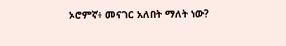ኦሮምኛ፥ መናገር አለበት ማለት ነው?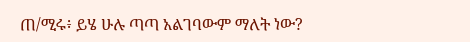ጠ/ሚሩ፥ ይሄ ሁሉ ጣጣ አልገባውም ማለት ነው?